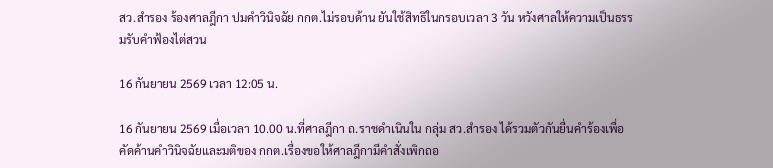สว.สำรอง ร้องศาลฎีกา ปมคำวินิจฉัย กกต.ไม่รอบด้าน ยันใช้สิทธิในกรอบเวลา 3 วัน หวังศาลให้ความเป็นธรรมรับคำฟ้องไต่สวน

16 กันยายน 2569 เวลา 12:05 น.

16 กันยายน 2569 เมื่อเวลา 10.00 น.ที่ศาลฎีกา ถ.ราชดำเนินใน กลุ่ม สว.สำรอง ได้รวมตัวกันยื่นคำร้องเพื่อคัดค้านคำวินิจฉัยและมติของ กกต.เรื่องขอให้ศาลฎีกามีคำสั่งเพิกถอ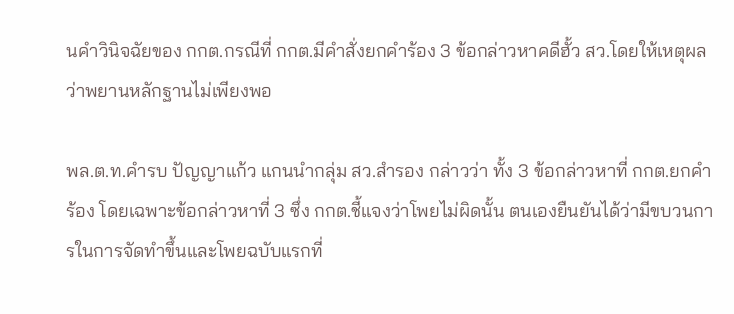นคําวินิจฉัยของ กกต.กรณีที่ กกต.มีคำสั่งยกคําร้อง 3 ข้อกล่าวหาคดีฮั้ว สว.โดยให้เหตุผลว่าพยานหลักฐานไม่เพียงพอ

พล.ต.ท.คำรบ ปัญญาแก้ว แกนนำกลุ่ม สว.สำรอง กล่าวว่า ทั้ง 3 ข้อกล่าวหาที่ กกต.ยกคําร้อง โดยเฉพาะข้อกล่าวหาที่ 3 ซึ่ง กกต.ชี้แจงว่าโพยไม่ผิดนั้น ตนเองยืนยันได้ว่ามีขบวนการในการจัดทําขึ้นและโพยฉบับแรกที่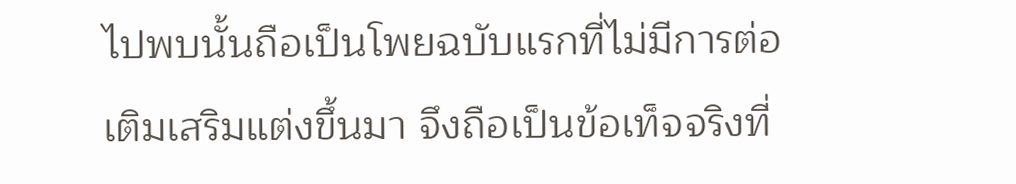ไปพบนั้นถือเป็นโพยฉบับแรกที่ไม่มีการต่อเติมเสริมแต่งขึ้นมา จึงถือเป็นข้อเท็จจริงที่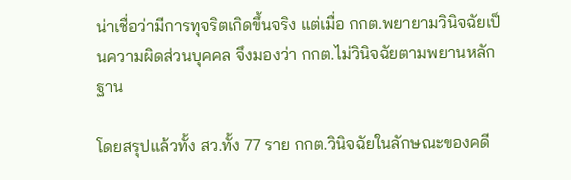น่าเชื่อว่ามีการทุจริตเกิดขึ้นจริง แต่เมื่อ กกต.พยายามวินิจฉัยเป็นความผิดส่วนบุคคล จึงมองว่า กกต.ไม่วินิจฉัยตามพยานหลักฐาน

โดยสรุปแล้วทั้ง สว.ทั้ง 77 ราย กกต.วินิจฉัยในลักษณะของคดี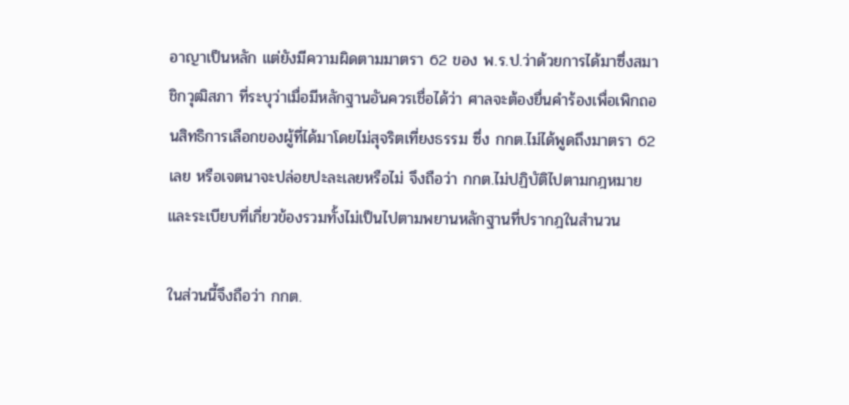อาญาเป็นหลัก แต่ยังมีความผิดตามมาตรา 62 ของ พ.ร.ป.ว่าด้วยการได้มาซึ่งสมาชิกวุฒิสภา ที่ระบุว่าเมื่อมีหลักฐานอันควรเชื่อได้ว่า ศาลจะต้องยื่นคําร้องเพื่อเพิกถอนสิทธิการเลือกของผู้ที่ได้มาโดยไม่สุจริตเที่ยงธรรม ซึ่ง กกต.ไม่ได้พูดถึงมาตรา 62 เลย หรือเจตนาจะปล่อยปะละเลยหรือไม่ จึงถือว่า กกต.ไม่ปฏิบัติไปตามกฎหมายและระเบียบที่เกี่ยวข้องรวมทั้งไม่เป็นไปตามพยานหลักฐานที่ปรากฎในสํานวน

ในส่วนนี้จึงถือว่า กกต.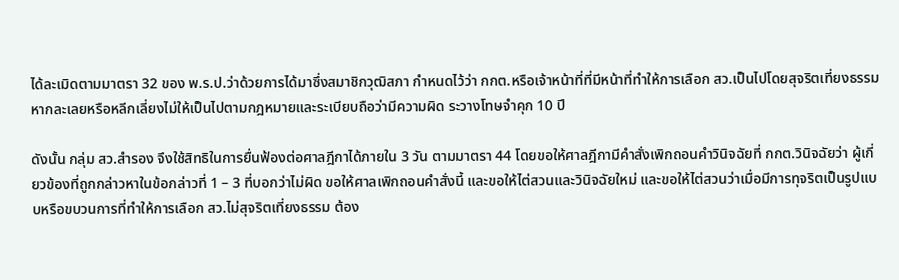ได้ละเมิดตามมาตรา 32 ของ พ.ร.ป.ว่าด้วยการได้มาซึ่งสมาชิกวุฒิสภา กําหนดไว้ว่า กกต.หรือเจ้าหน้าที่ที่มีหน้าที่ทําให้การเลือก สว.เป็นไปโดยสุจริตเที่ยงธรรม หากละเลยหรือหลีกเลี่ยงไม่ให้เป็นไปตามกฎหมายและระเบียบถือว่ามีความผิด ระวางโทษจําคุก 10 ปี

ดังนั้น กลุ่ม สว.สํารอง จึงใช้สิทธิในการยื่นฟ้องต่อศาลฎีกาได้ภายใน 3 วัน ตามมาตรา 44 โดยขอให้ศาลฎีกามีคำสั่งเพิกถอนคําวินิจฉัยที่ กกต.วินิจฉัยว่า ผู้เกี่ยวข้องที่ถูกกล่าวหาในข้อกล่าวที่ 1 – 3 ที่บอกว่าไม่ผิด ขอให้ศาลเพิกถอนคําสั่งนี้ และขอให้ไต่สวนและวินิจฉัยใหม่ และขอให้ไต่สวนว่าเมื่อมีการทุจริตเป็นรูปแบบหรือขบวนการที่ทําให้การเลือก สว.ไม่สุจริตเที่ยงธรรม ต้อง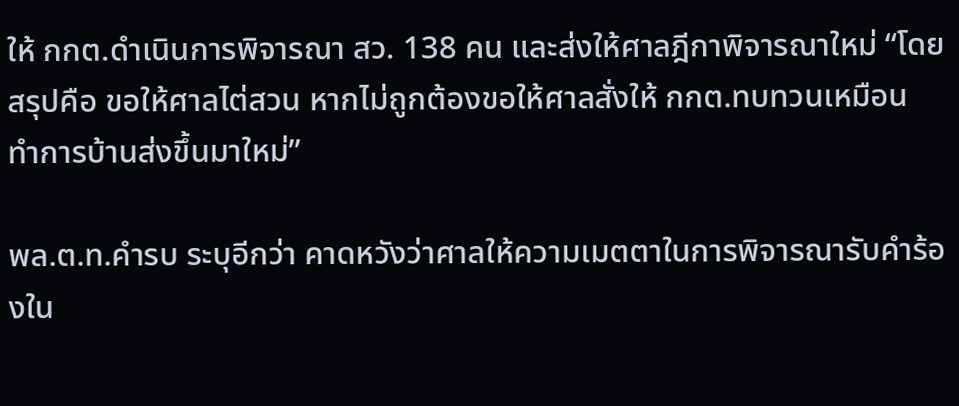ให้ กกต.ดําเนินการพิจารณา สว. 138 คน และส่งให้ศาลฎีกาพิจารณาใหม่ “โดยสรุปคือ ขอให้ศาลไต่สวน หากไม่ถูกต้องขอให้ศาลสั่งให้ กกต.ทบทวนเหมือน ทําการบ้านส่งขึ้นมาใหม่”

พล.ต.ท.คำรบ ระบุอีกว่า คาดหวังว่าศาลให้ความเมตตาในการพิจารณารับคําร้องใน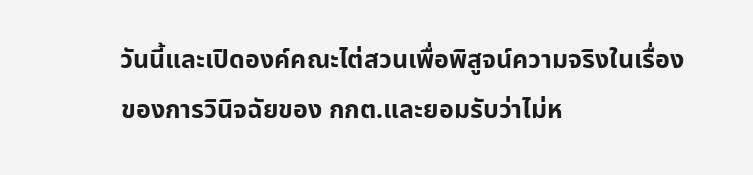วันนี้และเปิดองค์คณะไต่สวนเพื่อพิสูจน์ความจริงในเรื่องของการวินิจฉัยของ กกต.และยอมรับว่าไม่ห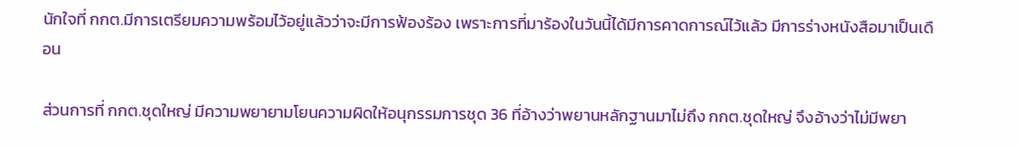นักใจที่ กกต.มีการเตรียมความพร้อมไว้อยู่แล้วว่าจะมีการฟ้องร้อง เพราะการที่มาร้องในวันนี้ได้มีการคาดการณ์ไว้แล้ว มีการร่างหนังสือมาเป็นเดือน

ส่วนการที่ กกต.ชุดใหญ่ มีความพยายามโยนความผิดให้อนุกรรมการชุด 36 ที่อ้างว่าพยานหลักฐานมาไม่ถึง กกต.ชุดใหญ่ จึงอ้างว่าไม่มีพยา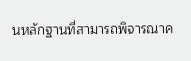นหลักฐานที่สามารถพิจารณาค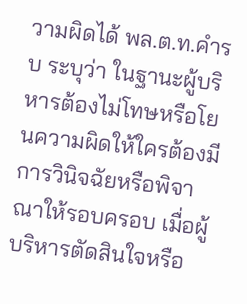วามผิดได้ พล.ต.ท.คำรบ ระบุว่า ในฐานะผู้บริหารต้องไม่โทษหรือโยนความผิดให้ใครต้องมีการวินิจฉัยหรือพิจาณาให้รอบครอบ เมื่อผู้บริหารตัดสินใจหรือ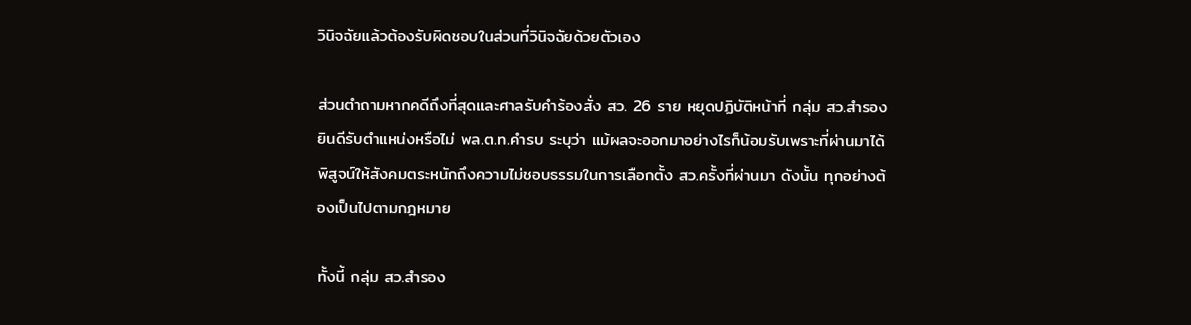วินิจฉัยแล้วต้องรับผิดชอบในส่วนที่วินิจฉัยด้วยตัวเอง

ส่วนตำถามหากคดีถึงที่สุดและศาลรับคําร้องสั่ง สว. 26 ราย หยุดปฏิบัติหน้าที่ กลุ่ม สว.สํารอง ยินดีรับตําแหน่งหรือไม่ พล.ต.ท.คำรบ ระบุว่า แม้ผลจะออกมาอย่างไรก็น้อมรับเพราะที่ผ่านมาได้พิสูจน์ให้สังคมตระหนักถึงความไม่ชอบธรรมในการเลือกตั้ง สว.ครั้งที่ผ่านมา ดังนั้น ทุกอย่างต้องเป็นไปตามกฎหมาย

ทั้งนี้ กลุ่ม สว.สํารอง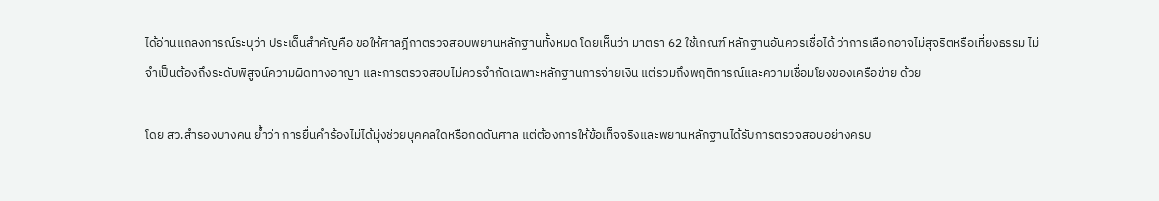ได้อ่านแถลงการณ์ระบุว่า ประเด็นสำคัญคือ ขอให้ศาลฎีกาตรวจสอบพยานหลักฐานทั้งหมด โดยเห็นว่า มาตรา 62 ใช้เกณฑ์ หลักฐานอันควรเชื่อได้ ว่าการเลือกอาจไม่สุจริตหรือเที่ยงธรรม ไม่จำเป็นต้องถึงระดับพิสูจน์ความผิดทางอาญา และการตรวจสอบไม่ควรจำกัดเฉพาะหลักฐานการจ่ายเงิน แต่รวมถึงพฤติการณ์และความเชื่อมโยงของเครือข่าย ด้วย

โดย สว.สำรองบางคน ย้ำว่า การยื่นคำร้องไม่ได้มุ่งช่วยบุคคลใดหรือกดดันศาล แต่ต้องการให้ข้อเท็จจริงและพยานหลักฐานได้รับการตรวจสอบอย่างครบ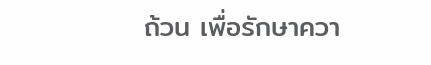ถ้วน เพื่อรักษาควา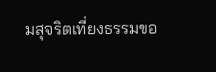มสุจริตเที่ยงธรรมขอ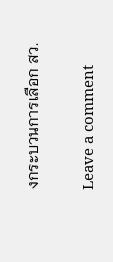งกระบวนการเลือก สว.

Leave a comment